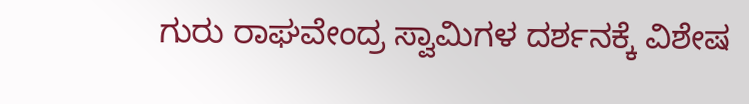ಗುರು ರಾಘವೇಂದ್ರ ಸ್ವಾಮಿಗಳ ದರ್ಶನಕ್ಕೆ ವಿಶೇಷ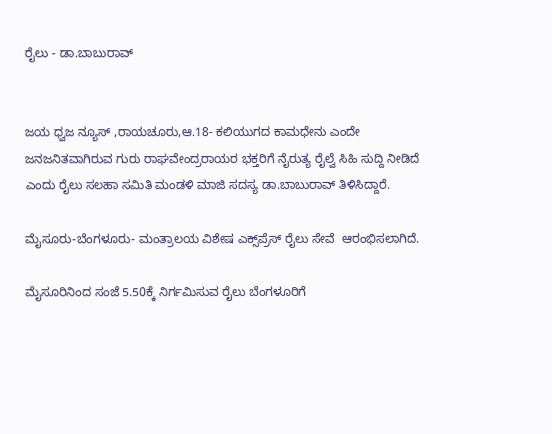ರೈಲು - ಡಾ.ಬಾಬುರಾವ್


ಜಯ ಧ್ವಜ ನ್ಯೂಸ್ ,ರಾಯಚೂರು,ಆ.18- ಕಲಿಯುಗದ ಕಾಮಧೇನು ಎಂದೇ ಜನಜನಿತವಾಗಿರುವ ಗುರು ರಾಘವೇಂದ್ರರಾಯರ ಭಕ್ತರಿಗೆ ನೈರುತ್ಯ ರೈಲ್ವೆ ಸಿಹಿ ಸುದ್ದಿ ನೀಡಿದೆ ಎಂದು ರೈಲು ಸಲಹಾ ಸಮಿತಿ ಮಂಡಳಿ ಮಾಜಿ ಸದಸ್ಯ ಡಾ.ಬಾಬುರಾವ್ ತಿಳಿಸಿದ್ದಾರೆ.

ಮೈಸೂರು-ಬೆಂಗಳೂರು- ಮಂತ್ರಾಲಯ ವಿಶೇಷ ಎಕ್ಸ್‌ಪ್ರೆಸ್‌ ರೈಲು ಸೇವೆ  ಆರಂಭಿಸಲಾಗಿದೆ.

ಮೈಸೂರಿನಿಂದ ಸಂಜೆ 5.50ಕ್ಕೆ ನಿರ್ಗಮಿಸುವ ರೈಲು ಬೆಂಗಳೂರಿಗೆ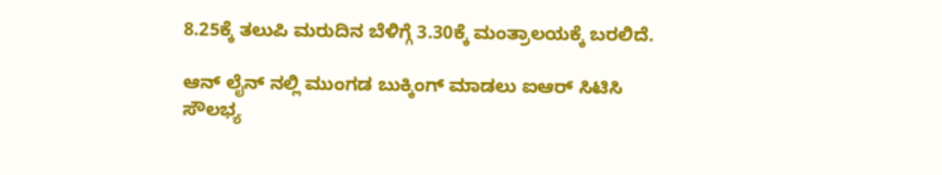8.25ಕ್ಕೆ ತಲುಪಿ ಮರುದಿನ ಬೆಳಿಗ್ಗೆ 3.30ಕ್ಕೆ ಮಂತ್ರಾಲಯಕ್ಕೆ ಬರಲಿದೆ.

ಆನ್ ಲೈನ್ ನಲ್ಲಿ ಮುಂಗಡ ಬುಕ್ಕಿಂಗ್ ಮಾಡಲು ಐಆರ್ ಸಿಟಿಸಿ ಸೌಲಭ್ಯ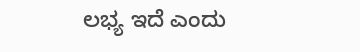ಲಭ್ಯ ಇದೆ ಎಂದು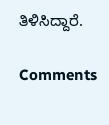ತಿಳಿಸಿದ್ದಾರೆ.

Comments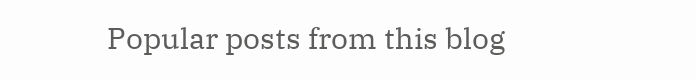Popular posts from this blog